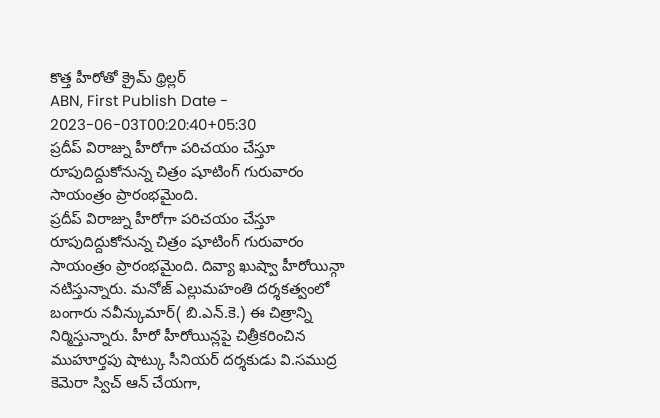కొత్త హీరోతో క్రైమ్ థ్రిల్లర్
ABN, First Publish Date - 2023-06-03T00:20:40+05:30
ప్రదీప్ విరాజ్ను హీరోగా పరిచయం చేస్తూ రూపుదిద్దుకోనున్న చిత్రం షూటింగ్ గురువారం సాయంత్రం ప్రారంభమైంది.
ప్రదీప్ విరాజ్ను హీరోగా పరిచయం చేస్తూ రూపుదిద్దుకోనున్న చిత్రం షూటింగ్ గురువారం సాయంత్రం ప్రారంభమైంది. దివ్యా ఖుష్వా హీరోయిన్గా నటిస్తున్నారు. మనోజ్ ఎల్లుమహంతి దర్శకత్వంలో బంగారు నవీన్కుమార్( బి.ఎన్.కె.) ఈ చిత్రాన్ని నిర్మిస్తున్నారు. హీరో హీరోయిన్లపై చిత్రీకరించిన ముహూర్తపు షాట్కు సీనియర్ దర్శకుడు వి.సముద్ర కెమెరా స్విచ్ ఆన్ చేయగా,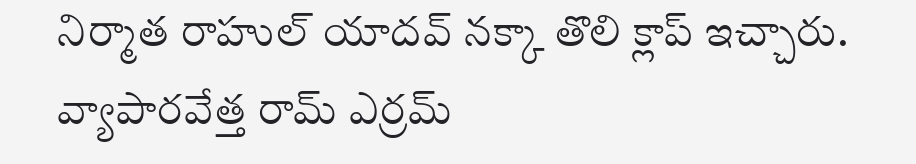నిర్మాత రాహుల్ యాదవ్ నక్కా తొలి క్లాప్ ఇచ్చారు. వ్యాపారవేత్త రామ్ ఎర్రమ్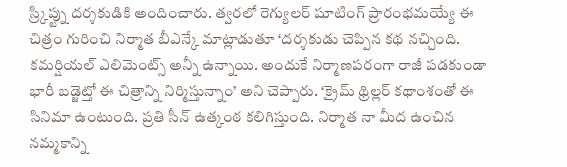స్ర్కిప్ట్ను దర్శకుడికి అందించారు. త్వరలో రెగ్యులర్ షూటింగ్ ప్రారంభమయ్యే ఈ చిత్రం గురించి నిర్మాత బీఎన్కే మాట్లాడుతూ ‘దర్శకుడు చెప్పిన కథ నచ్చింది. కమర్షియల్ ఎలిమెంట్స్ అన్నీ ఉన్నాయి. అందుకే నిర్మాణపరంగా రాజీ పడకుండా భారీ బడ్జెట్తో ఈ చిత్రాన్ని నిర్మిస్తున్నాం’ అని చెప్పారు. ‘క్రైమ్ థ్రిల్లర్ కథాంశంతో ఈ సినిమా ఉంటుంది. ప్రతి సీన్ ఉత్కంఠ కలిగిస్తుంది. నిర్మాత నా మీద ఉంచిన నమ్మకాన్ని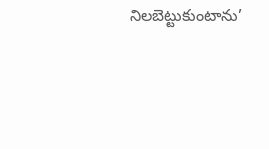నిలబెట్టుకుంటాను’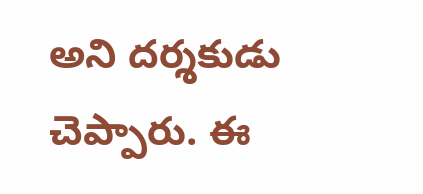అని దర్శకుడు చెప్పారు. ఈ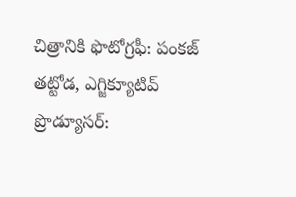చిత్రానికి ఫొటోగ్రఫీ: పంకజ్ తట్టోడ, ఎగ్జిక్యూటివ్ ప్రొడ్యూసర్: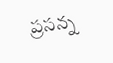ప్రసన్న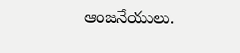ఆంజనేయులు.